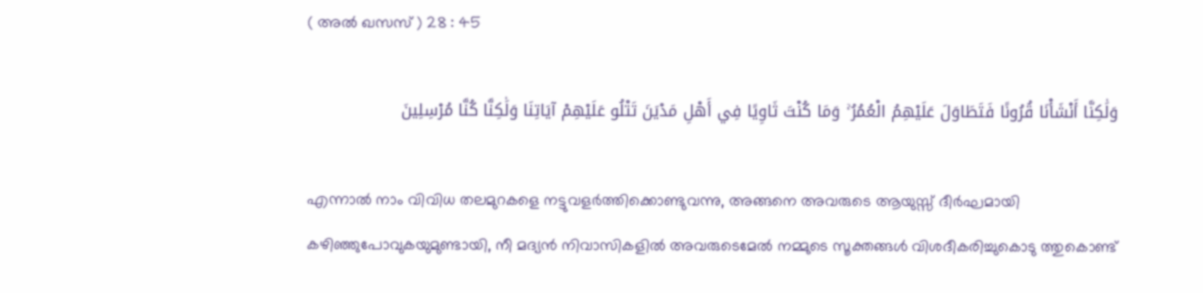( അല്‍ ഖസസ് ) 28 : 45

وَلَٰكِنَّا أَنْشَأْنَا قُرُونًا فَتَطَاوَلَ عَلَيْهِمُ الْعُمُرُ ۚ وَمَا كُنْتَ ثَاوِيًا فِي أَهْلِ مَدْيَنَ تَتْلُو عَلَيْهِمْ آيَاتِنَا وَلَٰكِنَّا كُنَّا مُرْسِلِينَ

എന്നാല്‍ നാം വിവിധ തലമുറകളെ നട്ടുവളര്‍ത്തിക്കൊണ്ടുവന്നു, അങ്ങനെ അവരുടെ ആയുസ്സ് ദീര്‍ഘമായി കഴിഞ്ഞുപോവുകയുമുണ്ടായി, നീ മദ്യന്‍ നിവാസികളില്‍ അവരുടെമേല്‍ നമ്മുടെ സൂക്തങ്ങള്‍ വിശദീകരിച്ചുകൊടു ത്തുകൊണ്ട്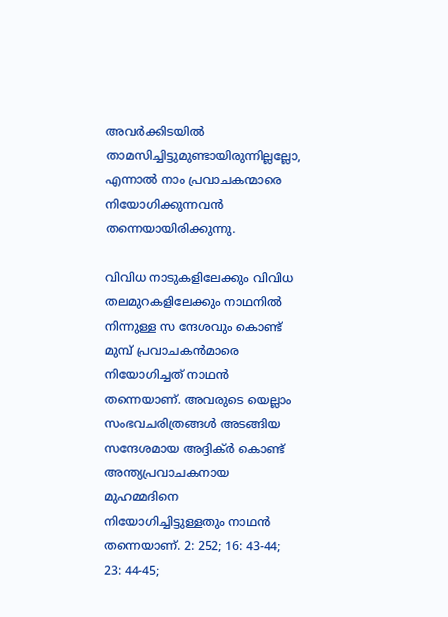അവര്‍ക്കിടയില്‍ താമസിച്ചിട്ടുമുണ്ടായിരുന്നില്ലല്ലോ, എന്നാല്‍ നാം പ്രവാചകന്മാരെ നിയോഗിക്കുന്നവന്‍ തന്നെയായിരിക്കുന്നു.

വിവിധ നാടുകളിലേക്കും വിവിധ തലമുറകളിലേക്കും നാഥനില്‍ നിന്നുള്ള സ ന്ദേശവും കൊണ്ട് മുമ്പ് പ്രവാചകന്‍മാരെ നിയോഗിച്ചത് നാഥന്‍ തന്നെയാണ്. അവരുടെ യെല്ലാം സംഭവചരിത്രങ്ങള്‍ അടങ്ങിയ സന്ദേശമായ അദ്ദിക്ര്‍ കൊണ്ട് അന്ത്യപ്രവാചകനായ മുഹമ്മദിനെ നിയോഗിച്ചിട്ടുള്ളതും നാഥന്‍ തന്നെയാണ്. 2: 252; 16: 43-44; 23: 44-45;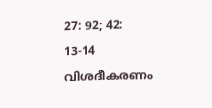27: 92; 42: 13-14 വിശദീകരണം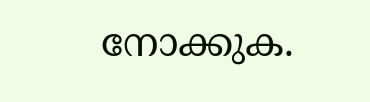നോക്കുക.